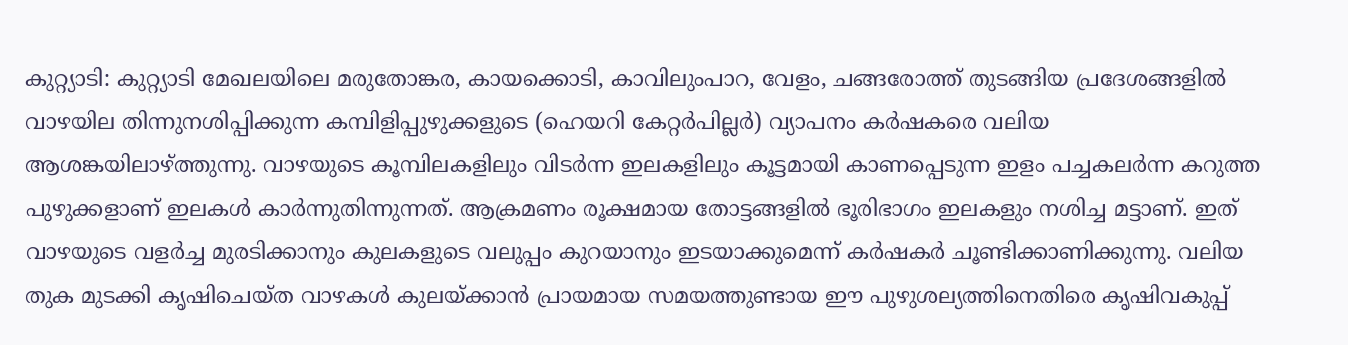കുറ്റ്യാടി: കുറ്റ്യാടി മേഖലയിലെ മരുതോങ്കര, കായക്കൊടി, കാവിലുംപാറ, വേളം, ചങ്ങരോത്ത് തുടങ്ങിയ പ്രദേശങ്ങളിൽ വാഴയില തിന്നുനശിപ്പിക്കുന്ന കമ്പിളിപ്പുഴുക്കളുടെ (ഹെയറി കേറ്റർപില്ലർ) വ്യാപനം കർഷകരെ വലിയ ആശങ്കയിലാഴ്ത്തുന്നു. വാഴയുടെ കൂമ്പിലകളിലും വിടർന്ന ഇലകളിലും കൂട്ടമായി കാണപ്പെടുന്ന ഇളം പച്ചകലർന്ന കറുത്ത പുഴുക്കളാണ് ഇലകൾ കാർന്നുതിന്നുന്നത്. ആക്രമണം രൂക്ഷമായ തോട്ടങ്ങളിൽ ഭൂരിഭാഗം ഇലകളും നശിച്ച മട്ടാണ്. ഇത് വാഴയുടെ വളർച്ച മുരടിക്കാനും കുലകളുടെ വലുപ്പം കുറയാനും ഇടയാക്കുമെന്ന് കർഷകർ ചൂണ്ടിക്കാണിക്കുന്നു. വലിയ തുക മുടക്കി കൃഷിചെയ്ത വാഴകൾ കുലയ്ക്കാൻ പ്രായമായ സമയത്തുണ്ടായ ഈ പുഴുശല്യത്തിനെതിരെ കൃഷിവകുപ്പ്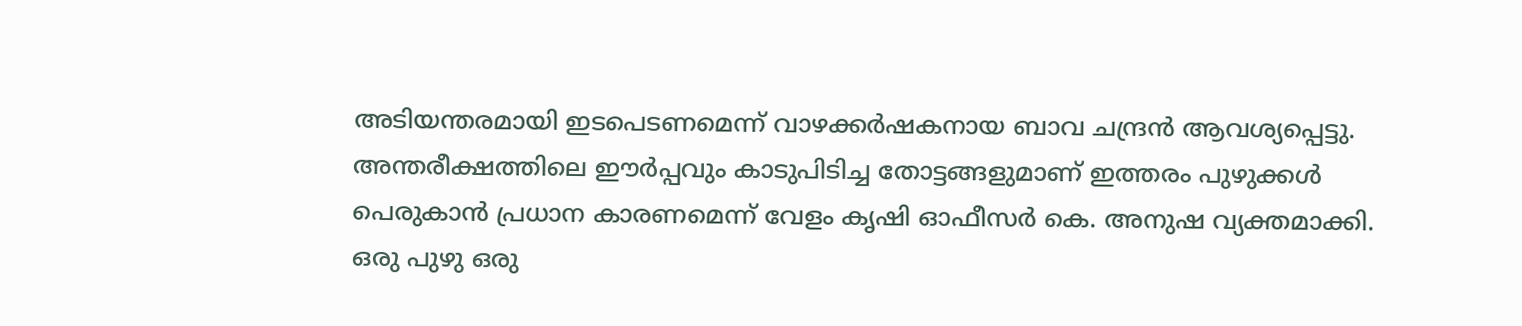അടിയന്തരമായി ഇടപെടണമെന്ന് വാഴക്കർഷകനായ ബാവ ചന്ദ്രൻ ആവശ്യപ്പെട്ടു.
അന്തരീക്ഷത്തിലെ ഈർപ്പവും കാടുപിടിച്ച തോട്ടങ്ങളുമാണ് ഇത്തരം പുഴുക്കൾ പെരുകാൻ പ്രധാന കാരണമെന്ന് വേളം കൃഷി ഓഫീസർ കെ. അനുഷ വ്യക്തമാക്കി.
ഒരു പുഴു ഒരു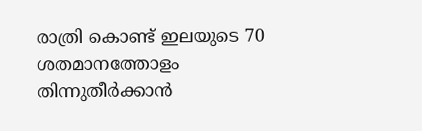രാത്രി കൊണ്ട് ഇലയുടെ 70 ശതമാനത്തോളം തിന്നുതീർക്കാൻ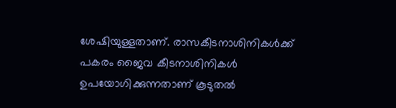ശേഷിയുള്ളതാണ്. രാസകീടനാശിനികൾക്ക് പകരം ജൈവ കീടനാശിനികൾ ഉപയോഗിക്കുന്നതാണ് കൂടുതൽ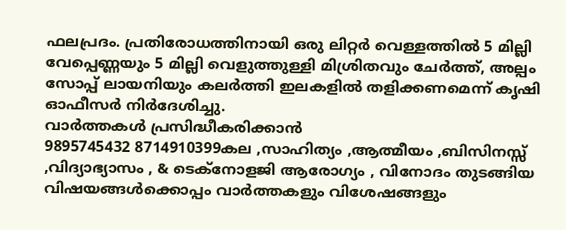ഫലപ്രദം. പ്രതിരോധത്തിനായി ഒരു ലിറ്റർ വെള്ളത്തിൽ 5 മില്ലി വേപ്പെണ്ണയും 5 മില്ലി വെളുത്തുള്ളി മിശ്രിതവും ചേർത്ത്, അല്പം സോപ്പ് ലായനിയും കലർത്തി ഇലകളിൽ തളിക്കണമെന്ന് കൃഷി ഓഫീസർ നിർദേശിച്ചു.
വാർത്തകൾ പ്രസിദ്ധീകരിക്കാൻ
9895745432 8714910399കല ,സാഹിത്യം ,ആത്മീയം ,ബിസിനസ്സ് ,വിദ്യാഭ്യാസം , & ടെക്നോളജി ആരോഗ്യം , വിനോദം തുടങ്ങിയ വിഷയങ്ങൾക്കൊപ്പം വാർത്തകളും വിശേഷങ്ങളും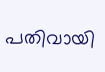പതിവായി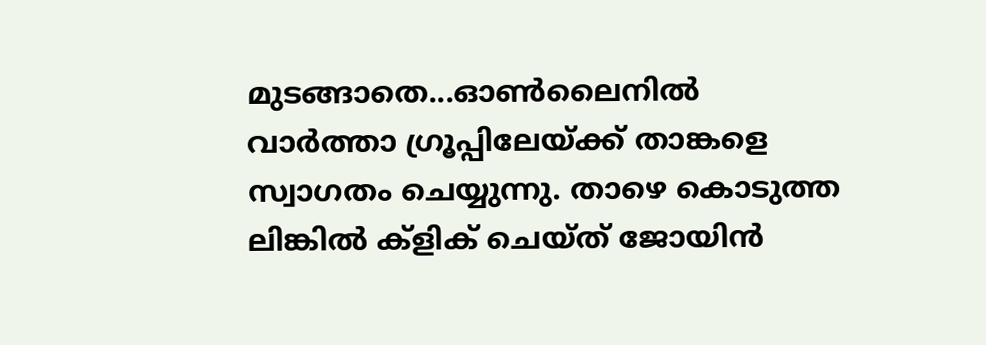മുടങ്ങാതെ...ഓൺലൈനിൽ വാർത്താ ഗ്രൂപ്പിലേയ്ക്ക് താങ്കളെ സ്വാഗതം ചെയ്യുന്നു. താഴെ കൊടുത്ത ലിങ്കിൽ ക്ളിക് ചെയ്ത് ജോയിൻ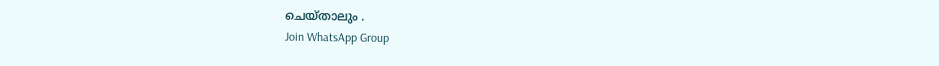ചെയ്താലും .
Join WhatsApp Group